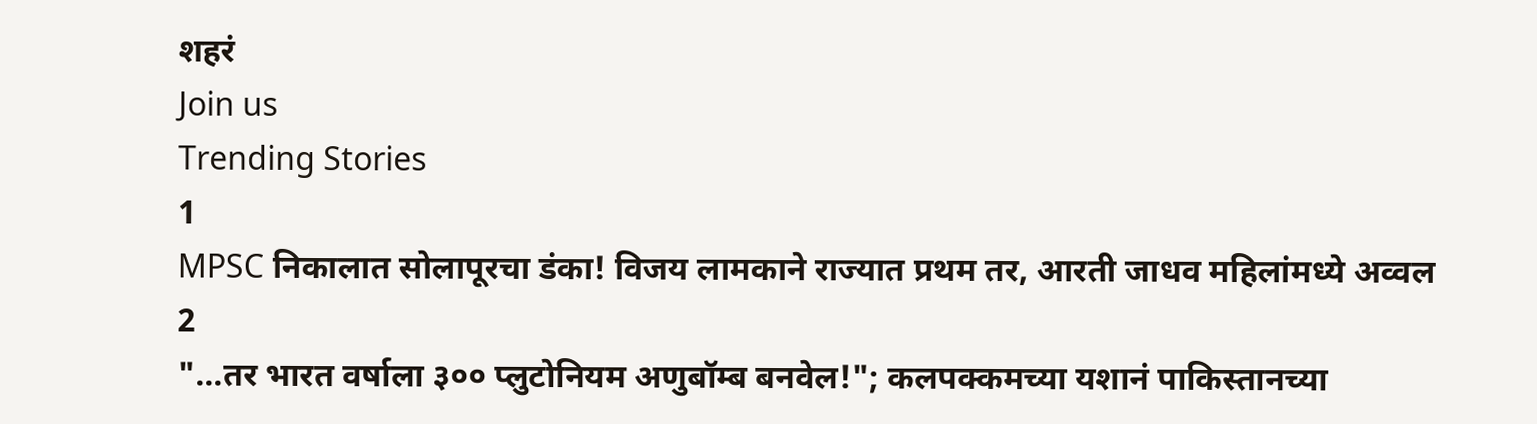शहरं
Join us
Trending Stories
1
MPSC निकालात सोलापूरचा डंका! विजय लामकाने राज्यात प्रथम तर, आरती जाधव महिलांमध्ये अव्वल
2
"...तर भारत वर्षाला ३०० प्लुटोनियम अणुबॉम्ब बनवेल!"; कलपक्कमच्या यशानं पाकिस्तानच्या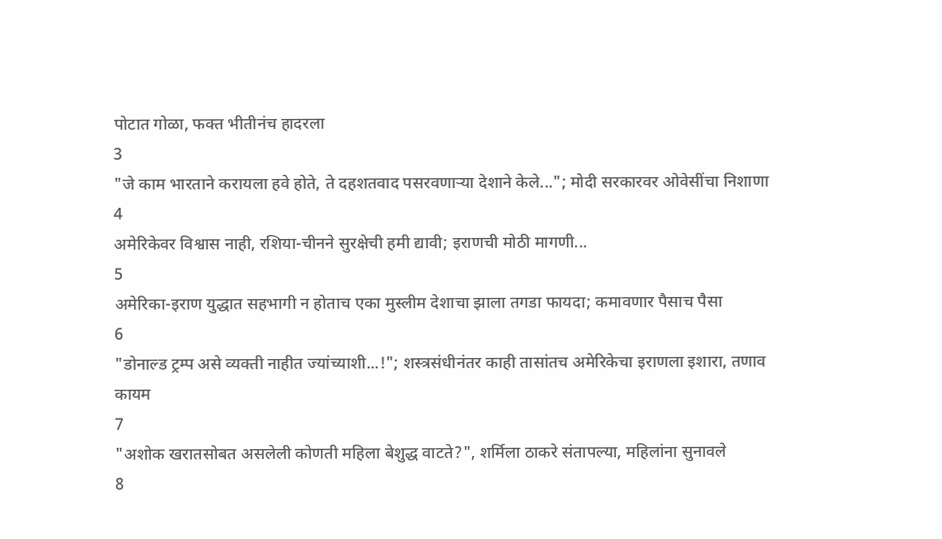पोटात गोळा, फक्त भीतीनंच हादरला
3
"जे काम भारताने करायला हवे होते, ते दहशतवाद पसरवणाऱ्या देशाने केले..."; मोदी सरकारवर ओवेसींचा निशाणा
4
अमेरिकेवर विश्वास नाही, रशिया-चीनने सुरक्षेची हमी द्यावी; इराणची मोठी मागणी...
5
अमेरिका-इराण युद्धात सहभागी न होताच एका मुस्लीम देशाचा झाला तगडा फायदा; कमावणार पैसाच पैसा
6
"डोनाल्ड ट्रम्प असे व्यक्ती नाहीत ज्यांच्याशी...!"; शस्त्रसंधीनंतर काही तासांतच अमेरिकेचा इराणला इशारा, तणाव कायम
7
"अशोक खरातसोबत असलेली कोणती महिला बेशुद्ध वाटते?", शर्मिला ठाकरे संतापल्या, महिलांना सुनावले
8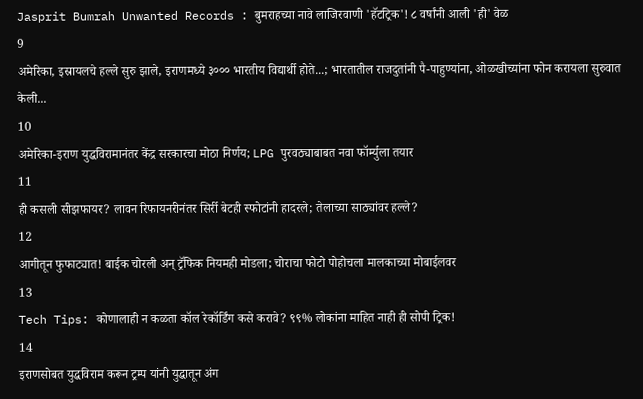Jasprit Bumrah Unwanted Records : बुमराहच्या नावे लाजिरवाणी 'हॅटट्रिक'! ८ वर्षांनी आली 'ही' वेळ
9
अमेरिका, इस्रायलचे हल्ले सुरु झाले, इराणमध्ये ३००० भारतीय विद्यार्थी होते...; भारतातील राजदुतांनी पै-पाहुण्यांना, ओळखीच्यांना फोन करायला सुरुवात केली...
10
अमेरिका-इराण युद्धविरामानंतर केंद्र सरकारचा मोठा निर्णय; LPG पुरवठ्याबाबत नवा फॉर्म्युला तयार
11
ही कसली सीझफायर? लावन रिफायनरीनंतर सिर्री बेटही स्फोटांनी हादरले; तेलाच्या साठ्यांवर हल्ले?
12
आगीतून फुफाट्यात! बाईक चोरली अन् ट्रॅफिक नियमही मोडला; चोराचा फोटो पोहोचला मालकाच्या मोबाईलवर
13
Tech Tips: कोणालाही न कळता कॉल रेकॉर्डिंग कसे करावे? ९९% लोकांना माहित नाही ही सोपी ट्रिक!
14
इराणसोबत युद्धविराम करून ट्रम्प यांनी युद्धातून अंग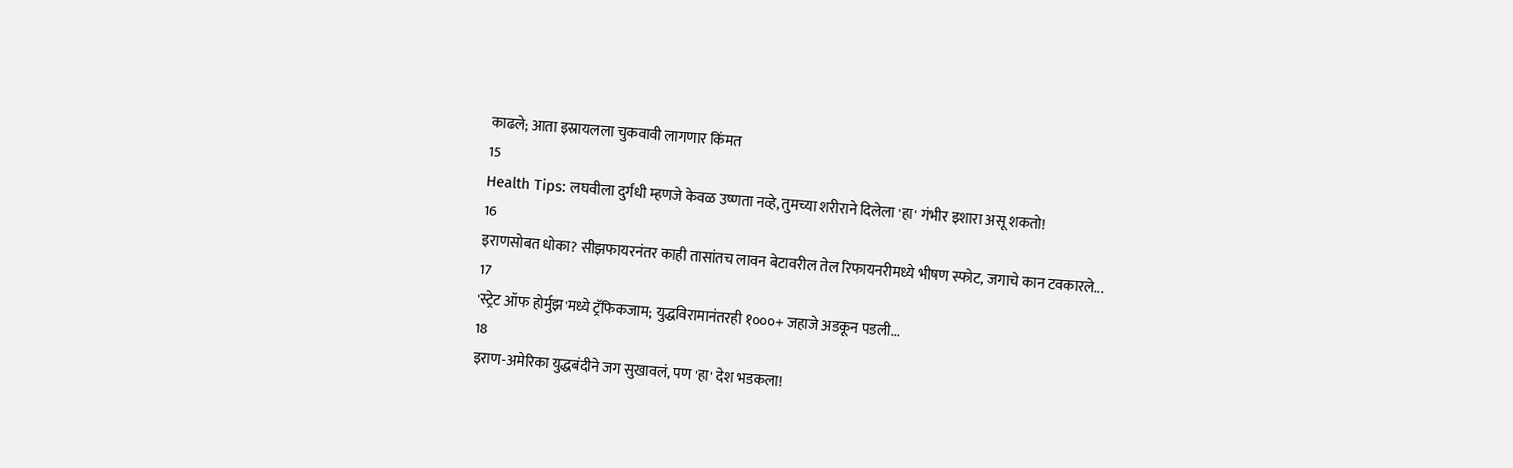काढले; आता इस्रायलला चुकवावी लागणार किंमत
15
Health Tips: लघवीला दुर्गंधी म्हणजे केवळ उष्णता नव्हे, तुमच्या शरीराने दिलेला 'हा' गंभीर इशारा असू शकतो!
16
इराणसोबत धोका? सीझफायरनंतर काही तासांतच लावन बेटावरील तेल रिफायनरीमध्ये भीषण स्फोट, जगाचे कान टवकारले...
17
'स्ट्रेट ऑफ होर्मुझ'मध्ये ट्रॅफिकजाम; युद्धविरामानंतरही १०००+ जहाजे अडकून पडली...
18
इराण-अमेरिका युद्धबंदीने जग सुखावलं, पण 'हा' देश भडकला!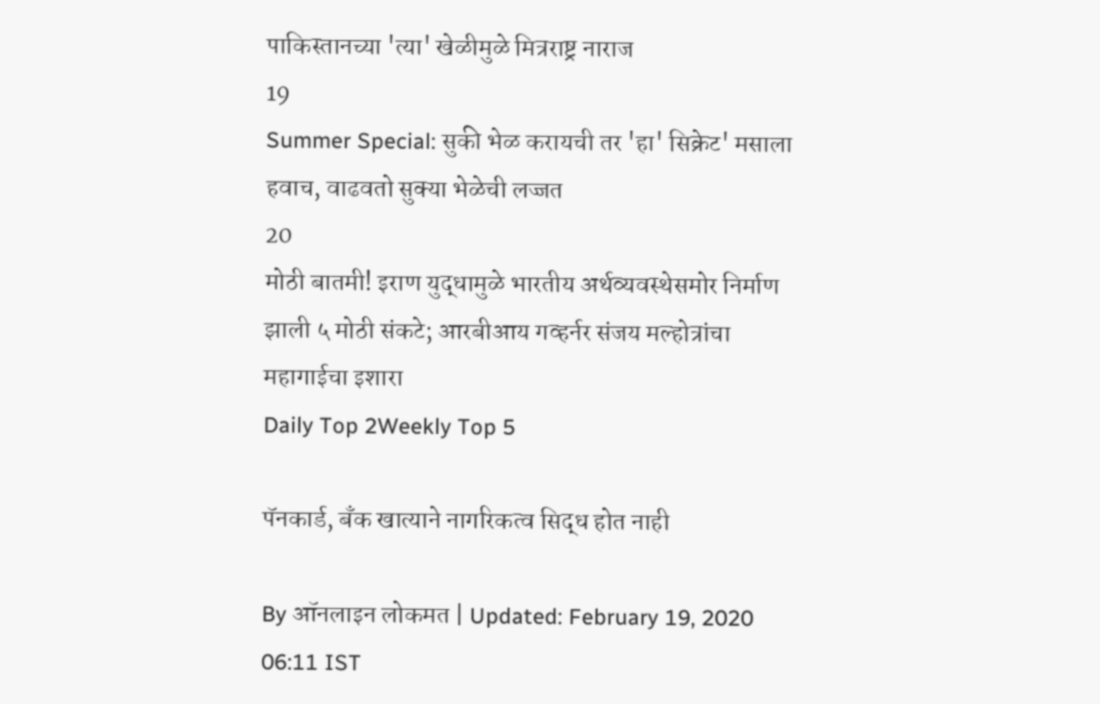पाकिस्तानच्या 'त्या' खेळीमुळे मित्रराष्ट्र नाराज
19
Summer Special: सुकी भेळ करायची तर 'हा' सिक्रेट' मसाला हवाच, वाढवतो सुक्या भेळेची लज्जत
20
मोठी बातमी! इराण युद्धामुळे भारतीय अर्थव्यवस्थेसमोर निर्माण झाली ५ मोठी संकटे; आरबीआय गव्हर्नर संजय मल्होत्रांचा महागाईचा इशारा
Daily Top 2Weekly Top 5

पॅनकार्ड, बँक खात्याने नागरिकत्व सिद्ध होत नाही

By ऑनलाइन लोकमत | Updated: February 19, 2020 06:11 IST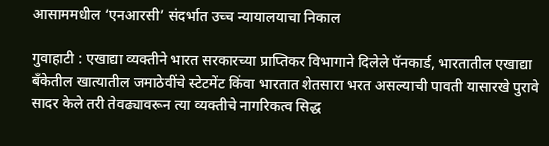आसाममधील ‘एनआरसी’ संदर्भात उच्च न्यायालयाचा निकाल

गुवाहाटी : एखाद्या व्यक्तीने भारत सरकारच्या प्राप्तिकर विभागाने दिलेले पॅनकार्ड, भारतातील एखाद्या बँकेतील खात्यातील जमाठेवींचे स्टेटमेंट किंवा भारतात शेतसारा भरत असल्याची पावती यासारखे पुरावे सादर केले तरी तेवढ्यावरून त्या व्यक्तीचे नागरिकत्व सिद्ध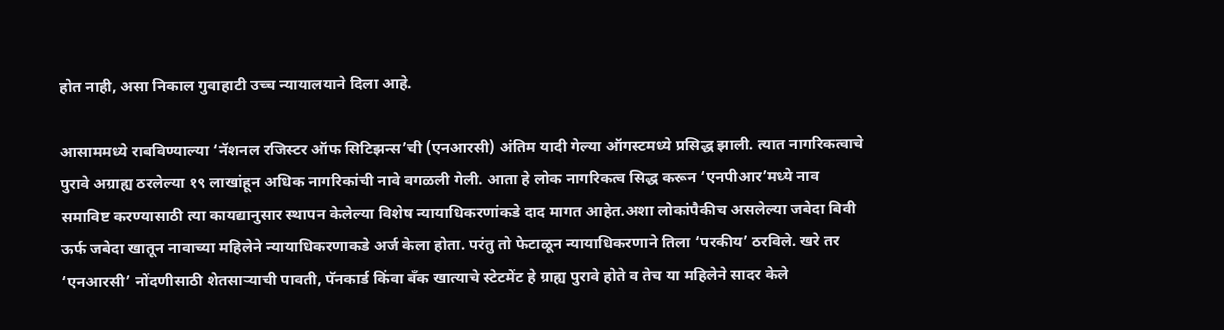होत नाही, असा निकाल गुवाहाटी उच्च न्यायालयाने दिला आहे.

आसाममध्ये राबविण्याल्या ‘नॅशनल रजिस्टर ऑफ सिटिझन्स’ची (एनआरसी) अंतिम यादी गेल्या ऑगस्टमध्ये प्रसिद्ध झाली. त्यात नागरिकत्वाचे पुरावे अग्राह्य ठरलेल्या १९ लाखांहून अधिक नागरिकांची नावे वगळली गेली. आता हे लोक नागरिकत्व सिद्ध करून ‘एनपीआर’मध्ये नाव समाविष्ट करण्यासाठी त्या कायद्यानुसार स्थापन केलेल्या विशेष न्यायाधिकरणांकडे दाद मागत आहेत.अशा लोकांपैकीच असलेल्या जबेदा बिवी ऊर्फ जबेदा खातून नावाच्या महिलेने न्यायाधिकरणाकडे अर्ज केला होता. परंतु तो फेटाळून न्यायाधिकरणाने तिला ‘परकीय’ ठरविले. खरे तर ‘एनआरसी’ नोंदणीसाठी शेतसाऱ्याची पावती, पॅनकार्ड किंवा बँक खात्याचे स्टेटमेंट हे ग्राह्य पुरावे होते व तेच या महिलेने सादर केले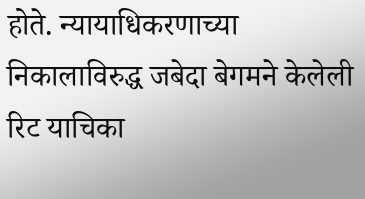होते. न्यायाधिकरणाच्या निकालाविरुद्ध जबेदा बेगमने केलेली रिट याचिका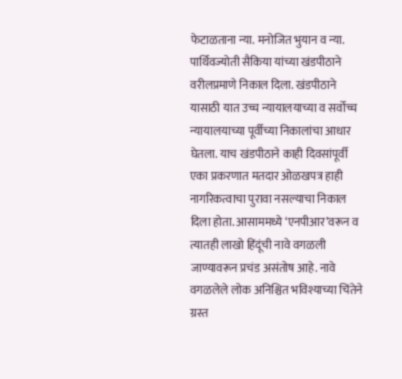फेटाळताना न्या. मनोजित भुयान व न्या. पार्थिवज्योती सैकिया यांच्या खंडपीठाने वरीलप्रमाणे निकाल दिला. खंडपीठाने यासाठी यात उच्च न्यायालयाच्या व सर्वोच्च न्यायालयाच्या पूर्वीच्या निकालांचा आधार घेतला. याच खंडपीठाने काही दिवसांपूर्वी एका प्रकरणात मतदार ओळखपत्र हाही नागरिकत्वाचा पुरावा नसल्याचा निकाल दिला होता. आसाममध्ये ‘एनपीआर’वरून व त्यातही लाखो हिंदूंची नावे वगळली जाण्यावरून प्रचंड असंतोष आहे. नावे वगळलेले लोक अनिश्चित भविश्याच्या चिंतेने ग्रस्त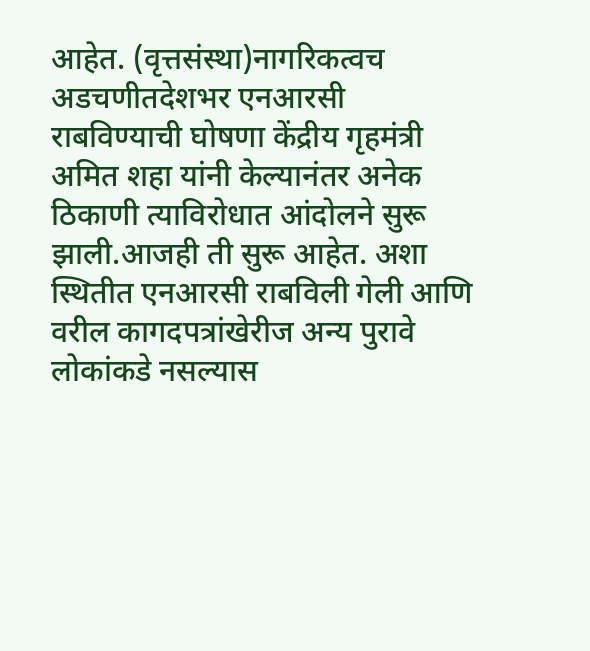आहेत. (वृत्तसंस्था)नागरिकत्वच अडचणीतदेशभर एनआरसी राबविण्याची घोषणा केंद्रीय गृहमंत्री अमित शहा यांनी केल्यानंतर अनेक ठिकाणी त्याविरोधात आंदोलने सुरू झाली.आजही ती सुरू आहेत. अशा स्थितीत एनआरसी राबविली गेली आणि वरील कागदपत्रांखेरीज अन्य पुरावे लोकांकडे नसल्यास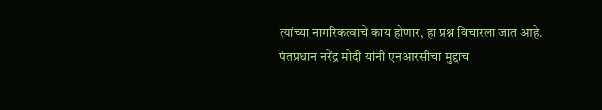त्यांच्या नागरिकत्वाचे काय होणार, हा प्रश्न विचारला जात आहे. पंतप्रधान नरेंद्र मोदी यांनी एनआरसीचा मुद्दाच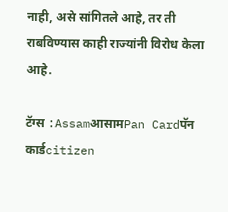नाही, असे सांगितले आहे, तर ती राबविण्यास काही राज्यांनी विरोध केला आहे.

टॅग्स :AssamआसामPan Cardपॅन कार्डcitizen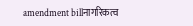amendment billनागरिकत्व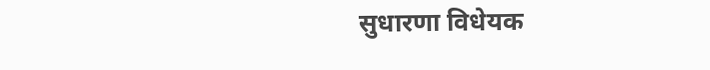सुधारणा विधेयक